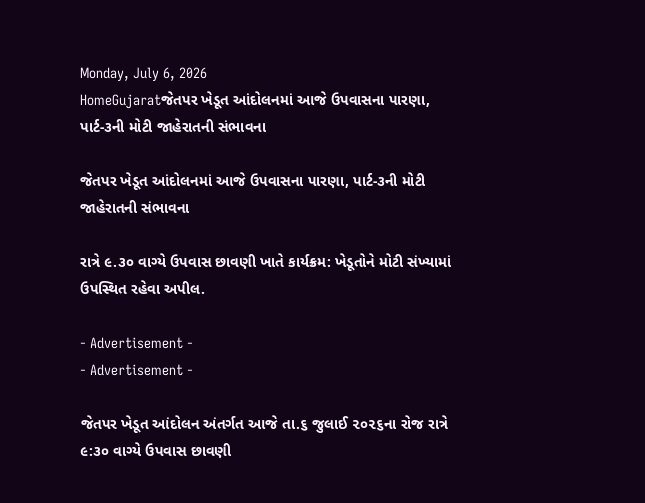Monday, July 6, 2026
HomeGujaratજેતપર ખેડૂત આંદોલનમાં આજે ઉપવાસના પારણા, પાર્ટ-૩ની મોટી જાહેરાતની સંભાવના

જેતપર ખેડૂત આંદોલનમાં આજે ઉપવાસના પારણા, પાર્ટ-૩ની મોટી જાહેરાતની સંભાવના

રાત્રે ૯.૩૦ વાગ્યે ઉપવાસ છાવણી ખાતે કાર્યક્રમ: ખેડૂતોને મોટી સંખ્યામાં ઉપસ્થિત રહેવા અપીલ.

- Advertisement -
- Advertisement -

જેતપર ખેડૂત આંદોલન અંતર્ગત આજે તા.૬ જુલાઈ ૨૦૨૬ના રોજ રાત્રે ૯:૩૦ વાગ્યે ઉપવાસ છાવણી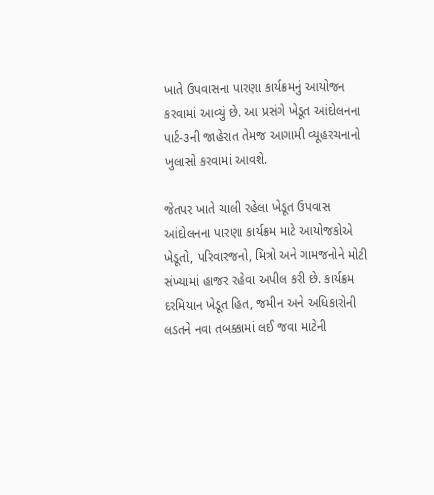ખાતે ઉપવાસના પારણા કાર્યક્રમનું આયોજન કરવામાં આવ્યું છે. આ પ્રસંગે ખેડૂત આંદોલનના પાર્ટ-૩ની જાહેરાત તેમજ આગામી વ્યૂહરચનાનો ખુલાસો કરવામાં આવશે.

જેતપર ખાતે ચાલી રહેલા ખેડૂત ઉપવાસ આંદોલનના પારણા કાર્યક્રમ માટે આયોજકોએ ખેડૂતો, પરિવારજનો, મિત્રો અને ગામજનોને મોટી સંખ્યામાં હાજર રહેવા અપીલ કરી છે. કાર્યક્રમ દરમિયાન ખેડૂત હિત, જમીન અને અધિકારોની લડતને નવા તબક્કામાં લઈ જવા માટેની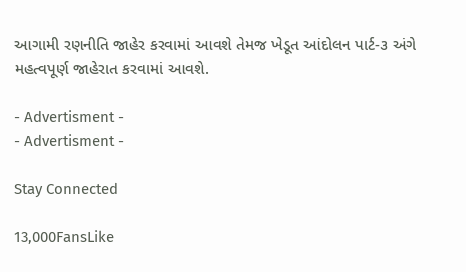આગામી રણનીતિ જાહેર કરવામાં આવશે તેમજ ખેડૂત આંદોલન પાર્ટ-૩ અંગે મહત્વપૂર્ણ જાહેરાત કરવામાં આવશે.

- Advertisment -
- Advertisment -

Stay Connected

13,000FansLike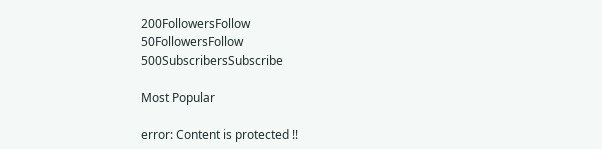200FollowersFollow
50FollowersFollow
500SubscribersSubscribe

Most Popular

error: Content is protected !!